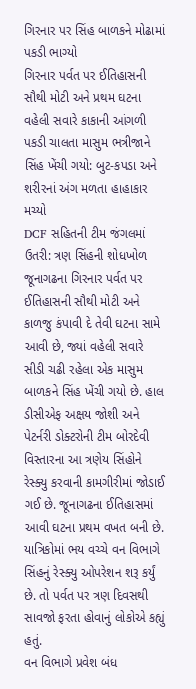ગિરનાર પર સિંહ બાળકને મોઢામાં પકડી ભાગ્યો
ગિરનાર પર્વત પર ઈતિહાસની સૌથી મોટી અને પ્રથમ ઘટના
વહેલી સવારે કાકાની આંગળી પકડી ચાલતા માસુમ ભત્રીજાને સિંહ ખેંચી ગયો: બુટ-કપડા અને શરીરનાં અંગ મળતા હાહાકાર મચ્યો
DCF સહિતની ટીમ જંગલમાં ઉતરી: ત્રણ સિંહની શોધખોળ
જૂનાગઢના ગિરનાર પર્વત પર ઈતિહાસની સૌથી મોટી અને કાળજુ કંપાવી દે તેવી ઘટના સામે આવી છે, જ્યાં વહેલી સવારે સીડી ચઢી રહેલા એક માસુમ બાળકને સિંહ ખેંચી ગયો છે. હાલ ડીસીએફ અક્ષય જોશી અને પેટર્નરી ડોક્ટરોની ટીમ બોરદેવી વિસ્તારના આ ત્રણેય સિંહોને રેસ્ક્યુ કરવાની કામગીરીમાં જોડાઈ ગઈ છે. જૂનાગઢના ઈતિહાસમાં આવી ઘટના પ્રથમ વખત બની છે. યાત્રિકોમાં ભય વચ્ચે વન વિભાગે સિંહનું રેસ્ક્યુ ઓપરેશન શરૂ કર્યું છે. તો પર્વત પર ત્રણ દિવસથી સાવજો ફરતા હોવાનું લોકોએ કહ્યું હતું.
વન વિભાગે પ્રવેશ બંધ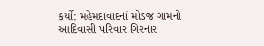કર્યો: મહેમદાવાદનાં મોડજ ગામનો આદિવાસી પરિવાર ગિરનાર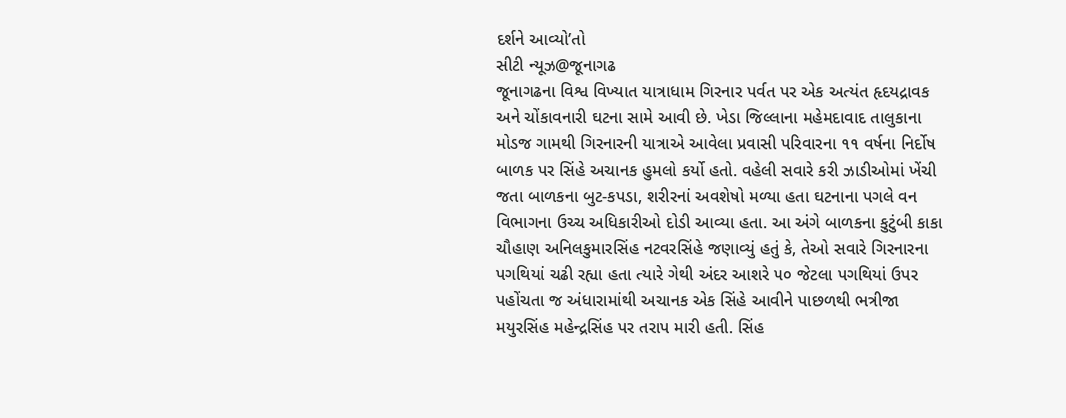દર્શને આવ્યો’તો
સીટી ન્યૂઝ@જૂનાગઢ
જૂનાગઢના વિશ્વ વિખ્યાત યાત્રાધામ ગિરનાર પર્વત પર એક અત્યંત હૃદયદ્રાવક અને ચોંકાવનારી ઘટના સામે આવી છે. ખેડા જિલ્લાના મહેમદાવાદ તાલુકાના મોડજ ગામથી ગિરનારની યાત્રાએ આવેલા પ્રવાસી પરિવારના ૧૧ વર્ષના નિર્દોષ બાળક પર સિંહે અચાનક હુમલો કર્યો હતો. વહેલી સવારે કરી ઝાડીઓમાં ખેંચી જતા બાળકના બુટ-કપડા, શરીરનાં અવશેષો મળ્યા હતા ઘટનાના પગલે વન વિભાગના ઉચ્ચ અધિકારીઓ દોડી આવ્યા હતા. આ અંગે બાળકના કુટુંબી કાકા ચૌહાણ અનિલકુમારસિંહ નટવરસિંહે જણાવ્યું હતું કે, તેઓ સવારે ગિરનારના પગથિયાં ચઢી રહ્યા હતા ત્યારે ગેથી અંદર આશરે ૫૦ જેટલા પગથિયાં ઉપર પહોંચતા જ અંધારામાંથી અચાનક એક સિંહે આવીને પાછળથી ભત્રીજા મયુરસિંહ મહેન્દ્રસિંહ પર તરાપ મારી હતી. સિંહ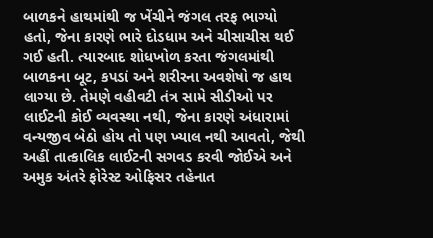બાળકને હાથમાંથી જ ખેંચીને જંગલ તરફ ભાગ્યો હતો, જેના કારણે ભારે દોડધામ અને ચીસાચીસ થઈ ગઈ હતી. ત્યારબાદ શોધખોળ કરતા જંગલમાંથી બાળકના બૂટ, કપડાં અને શરીરના અવશેષો જ હાથ લાગ્યા છે. તેમણે વહીવટી તંત્ર સામે સીડીઓ પર લાઈટની કોઈ વ્યવસ્થા નથી, જેના કારણે અંધારામાં વન્યજીવ બેઠો હોય તો પણ ખ્યાલ નથી આવતો, જેથી અહીં તાત્કાલિક લાઈટની સગવડ કરવી જોઈએ અને અમુક અંતરે ફોરેસ્ટ ઓફિસર તહેનાત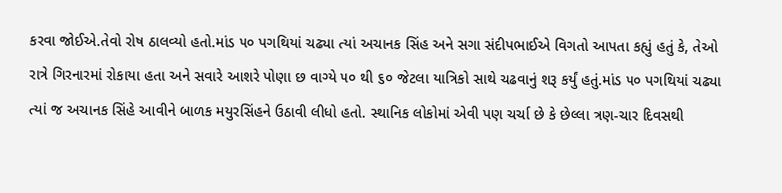કરવા જોઈએ.તેવો રોષ ઠાલવ્યો હતો.માંડ ૫૦ પગથિયાં ચઢ્યા ત્યાં અચાનક સિંહ અને સગા સંદીપભાઈએ વિગતો આપતા કહ્યું હતું કે, તેઓ રાત્રે ગિરનારમાં રોકાયા હતા અને સવારે આશરે પોણા છ વાગ્યે ૫૦ થી ૬૦ જેટલા યાત્રિકો સાથે ચઢવાનું શરૂ કર્યું હતું.માંડ ૫૦ પગથિયાં ચઢ્યા ત્યાં જ અચાનક સિંહે આવીને બાળક મયુરસિંહને ઉઠાવી લીધો હતો. સ્થાનિક લોકોમાં એવી પણ ચર્ચા છે કે છેલ્લા ત્રણ-ચાર દિવસથી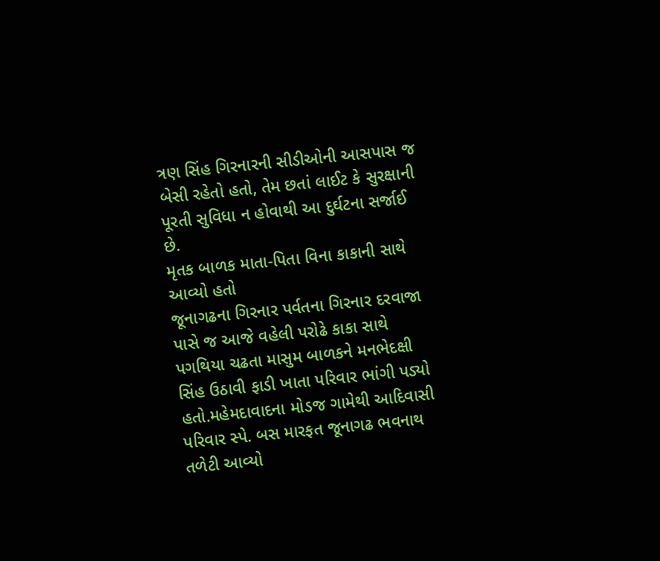ત્રણ સિંહ ગિરનારની સીડીઓની આસપાસ જ બેસી રહેતો હતો, તેમ છતાં લાઈટ કે સુરક્ષાની પૂરતી સુવિધા ન હોવાથી આ દુર્ઘટના સર્જાઈ છે.
મૃતક બાળક માતા-પિતા વિના કાકાની સાથે આવ્યો હતો
જૂનાગઢના ગિરનાર પર્વતના ગિરનાર દરવાજા પાસે જ આજે વહેલી પરોઢે કાકા સાથે પગથિયા ચઢતા માસુમ બાળકને મનભેદક્ષી સિંહ ઉઠાવી ફાડી ખાતા પરિવાર ભાંગી પડ્યો હતો.મહેમદાવાદના મોડજ ગામેથી આદિવાસી પરિવાર સ્પે. બસ મારફત જૂનાગઢ ભવનાથ તળેટી આવ્યો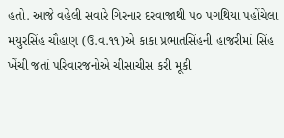હતો. આજે વહેલી સવારે ગિરનાર દરવાજાથી ૫૦ પગથિયા પહોંચેલા મયુરસિંહ ચૌહાણ (ઉ.વ.૧૧)એ કાકા પ્રભાતસિંહની હાજરીમાં સિંહ ખેંચી જતાં પરિવારજનોએ ચીસાચીસ કરી મૂકી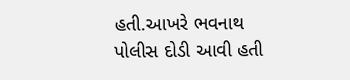હતી.આખરે ભવનાથ પોલીસ દોડી આવી હતી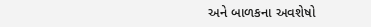અને બાળકના અવશેષો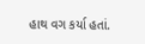હાથ વગ કર્યા હતાં.